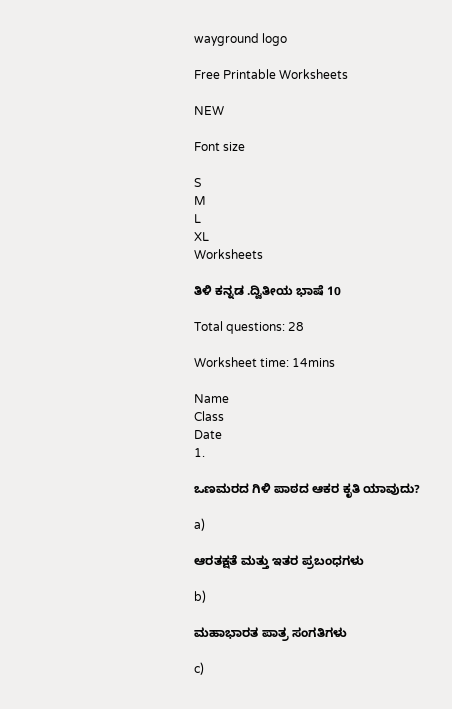wayground logo

Free Printable Worksheets

NEW

Font size

S
M
L
XL
Worksheets

ತಿಳಿ ಕನ್ನಡ .ದ್ವಿತೀಯ ಭಾಷೆ 10

Total questions: 28

Worksheet time: 14mins

Name
Class
Date
1.

ಒಣಮರದ ಗಿಳಿ ಪಾಠದ ಆಕರ ಕೃತಿ ಯಾವುದು?

a)

ಆರತಕ್ಷತೆ ಮತ್ತು ಇತರ ಪ್ರಬಂಧಗಳು

b)

ಮಹಾಭಾರತ ಪಾತ್ರ ಸಂಗತಿಗಳು

c)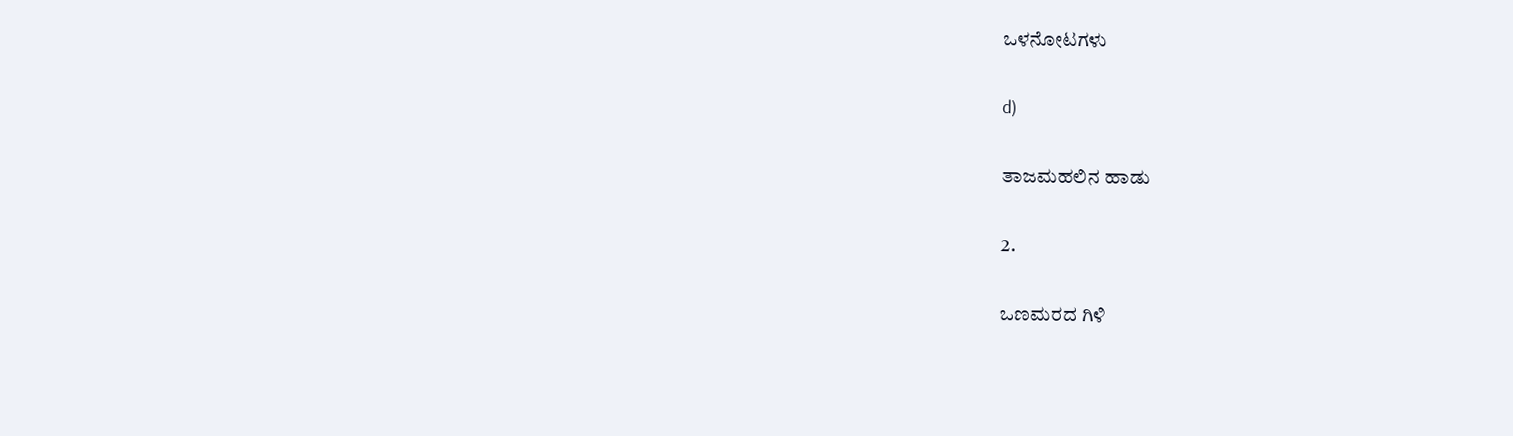ಒಳನೋಟಗಳು

d)

ತಾಜಮಹಲಿನ ಹಾಡು

2.

ಒಣಮರದ ಗಿಳಿ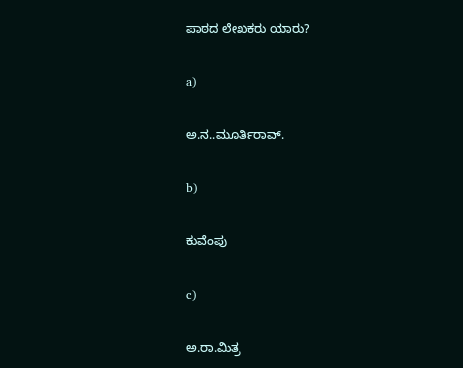ಪಾಠದ ಲೇಖಕರು ಯಾರು?

a)

ಅ.ನ..ಮೂರ್ತಿರಾವ್.

b)

ಕುವೆಂಪು

c)

ಅ.ರಾ.ಮಿತ್ರ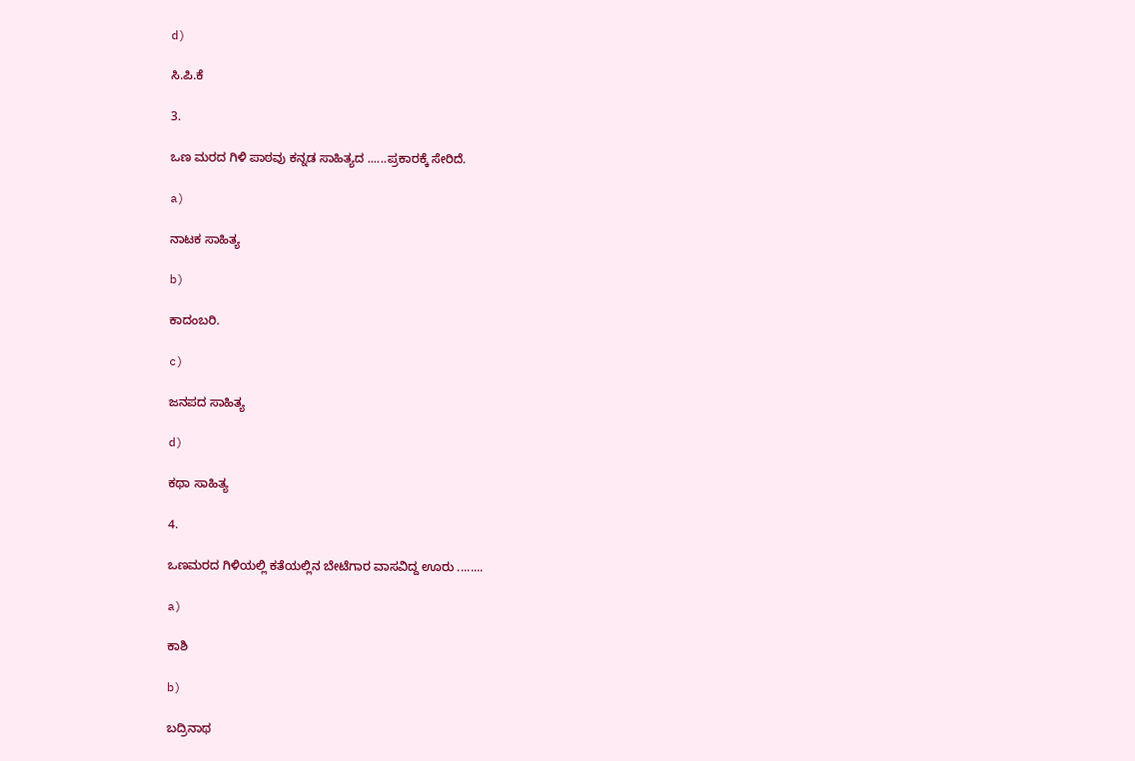d)

ಸಿ.ಪಿ.ಕೆ

3.

ಒಣ ಮರದ ಗಿಳಿ ಪಾಠವು ಕನ್ನಡ ಸಾಹಿತ್ಯದ ......ಪ್ರಕಾರಕ್ಕೆ ಸೇರಿದೆ.

a)

ನಾಟಕ ಸಾಹಿತ್ಯ

b)

ಕಾದಂಬರಿ.

c)

ಜನಪದ ಸಾಹಿತ್ಯ

d)

ಕಥಾ ಸಾಹಿತ್ಯ

4.

ಒಣಮರದ ಗಿಳಿಯಲ್ಲಿ ಕತೆಯಲ್ಲಿನ ಬೇಟೆಗಾರ ವಾಸವಿದ್ದ ಊರು ........

a)

ಕಾಶಿ

b)

ಬದ್ರಿನಾಥ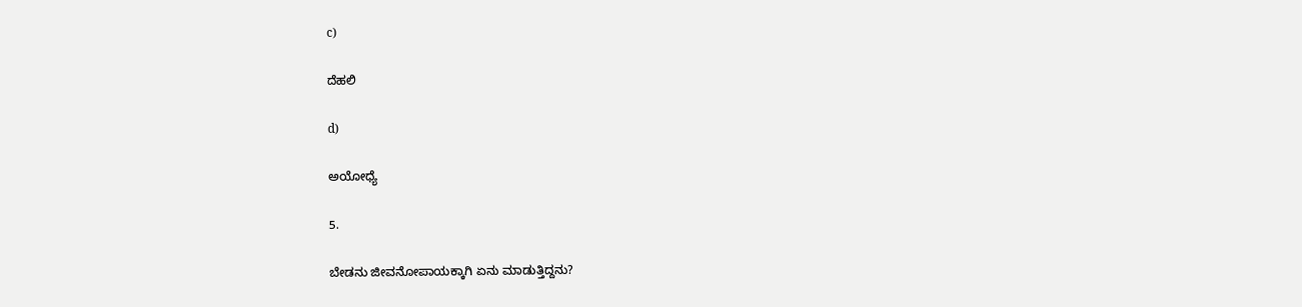c)

ದೆಹಲಿ

d)

ಅಯೋಧ್ಯೆ

5.

ಬೇಡನು ಜೀವನೋಪಾಯಕ್ಕಾಗಿ ಏನು ಮಾಡುತ್ತಿದ್ದನು?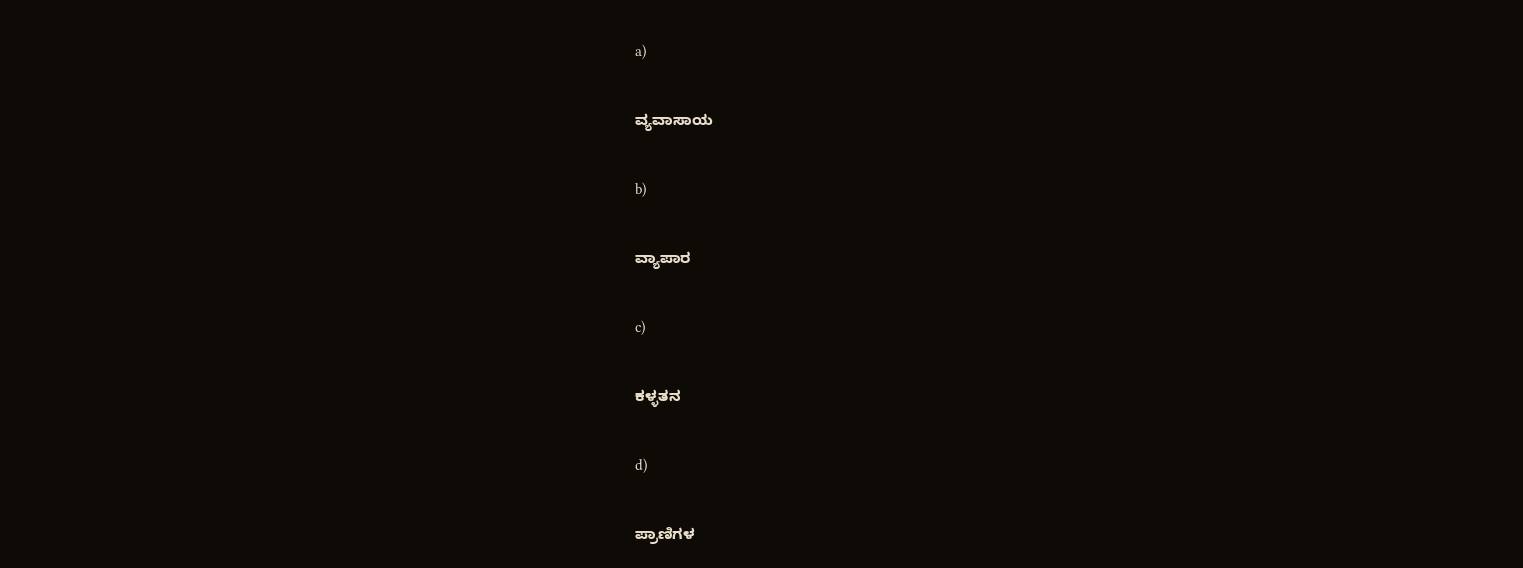a)

ವ್ಯವಾಸಾಯ

b)

ವ್ಯಾಪಾರ

c)

ಕಳ್ಳತನ

d)

ಪ್ರಾಣಿಗಳ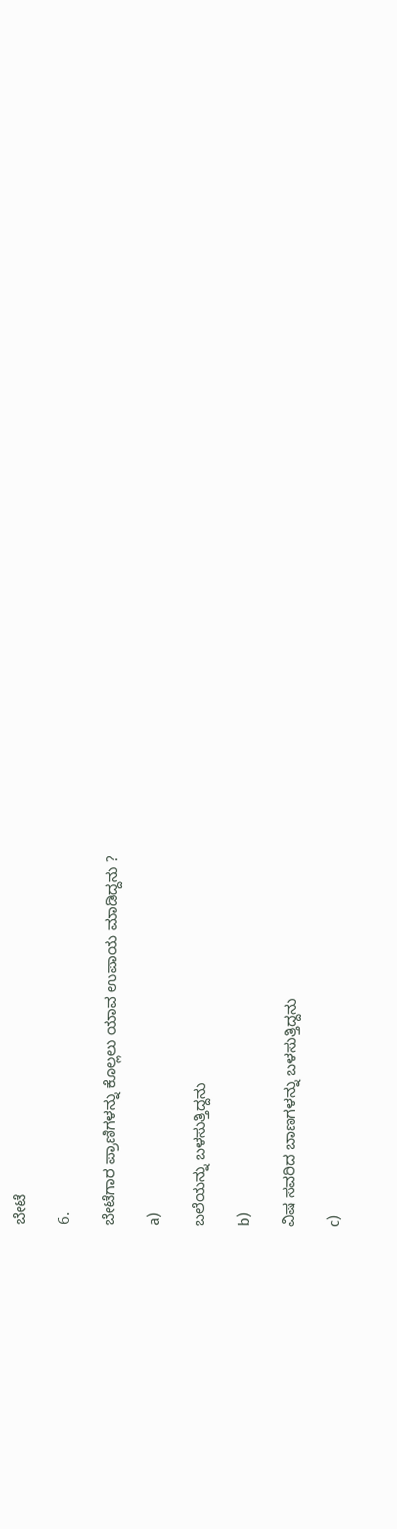ಬೇಟೆ

6.

ಬೇಟೆಗಾರ ಪ್ರಾಣಿಗಳನ್ನು ಕೊಲ್ಲಲು ಯಾವ ಉಪಾಯ ಮಾಡಿದ್ದನು ?

a)

ಬಲೆಯನ್ನು ಬಳಸುತ್ತಿದ್ದನು

b)

ವಿಷ ಸವರಿದ ಬಾಣಗಳನ್ನು ಬಳಸುತ್ತಿದ್ದನು

c)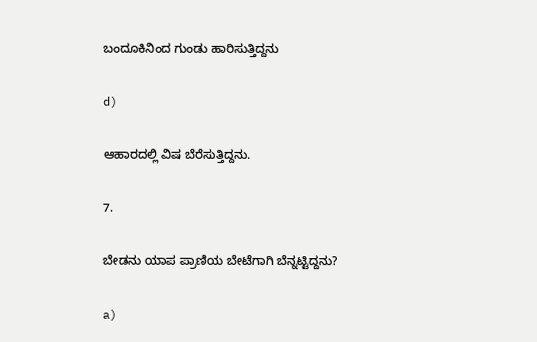ಬಂದೂಕಿನಿಂದ ಗುಂಡು ಹಾರಿಸುತ್ತಿದ್ದನು

d)

ಆಹಾರದಲ್ಲಿ ವಿಷ ಬೆರೆಸುತ್ತಿದ್ದನು.

7.

ಬೇಡನು ಯಾಪ ಪ್ರಾಣಿಯ ಬೇಟೆಗಾಗಿ ಬೆನ್ನಟ್ಟಿದ್ದನು?

a)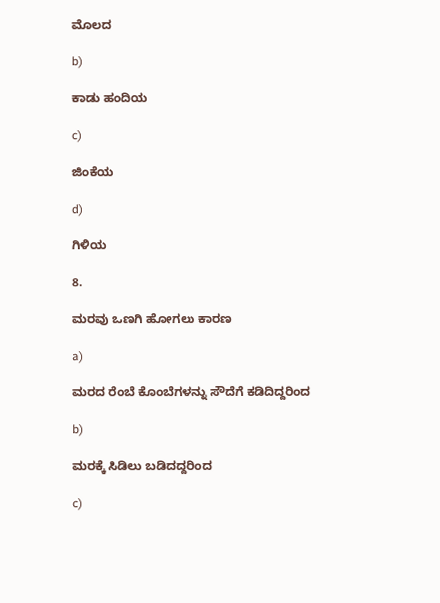ಮೊಲದ

b)

ಕಾಡು ಹಂದಿಯ

c)

ಜಿಂಕೆಯ

d)

ಗಿಳಿಯ

8.

ಮರವು ಒಣಗಿ ಹೋಗಲು ಕಾರಣ

a)

ಮರದ ರೆಂಬೆ ಕೊಂಬೆಗಳನ್ನು ಸೌದೆಗೆ ಕಡಿದಿದ್ದರಿಂದ

b)

ಮರಕ್ಕೆ ಸಿಡಿಲು ಬಡಿದದ್ದರಿಂದ

c)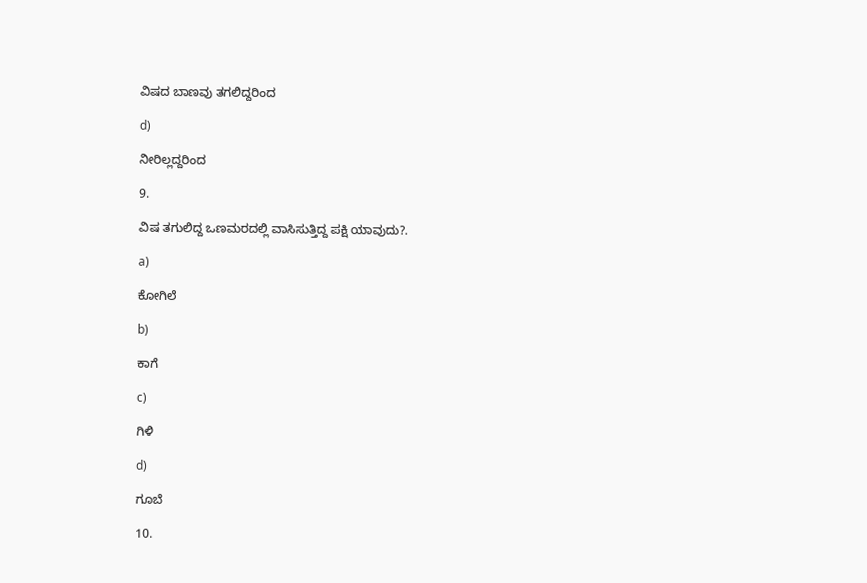ವಿಷದ ಬಾಣವು ತಗಲಿದ್ದರಿಂದ

d)

ನೀರಿಲ್ಲದ್ದರಿಂದ

9.

ವಿಷ ತಗುಲಿದ್ದ ಒಣಮರದಲ್ಲಿ ವಾಸಿಸುತ್ತಿದ್ದ ಪಕ್ಷಿ ಯಾವುದು?.

a)

ಕೋಗಿಲೆ

b)

ಕಾಗೆ

c)

ಗಿಳಿ

d)

ಗೂಬೆ

10.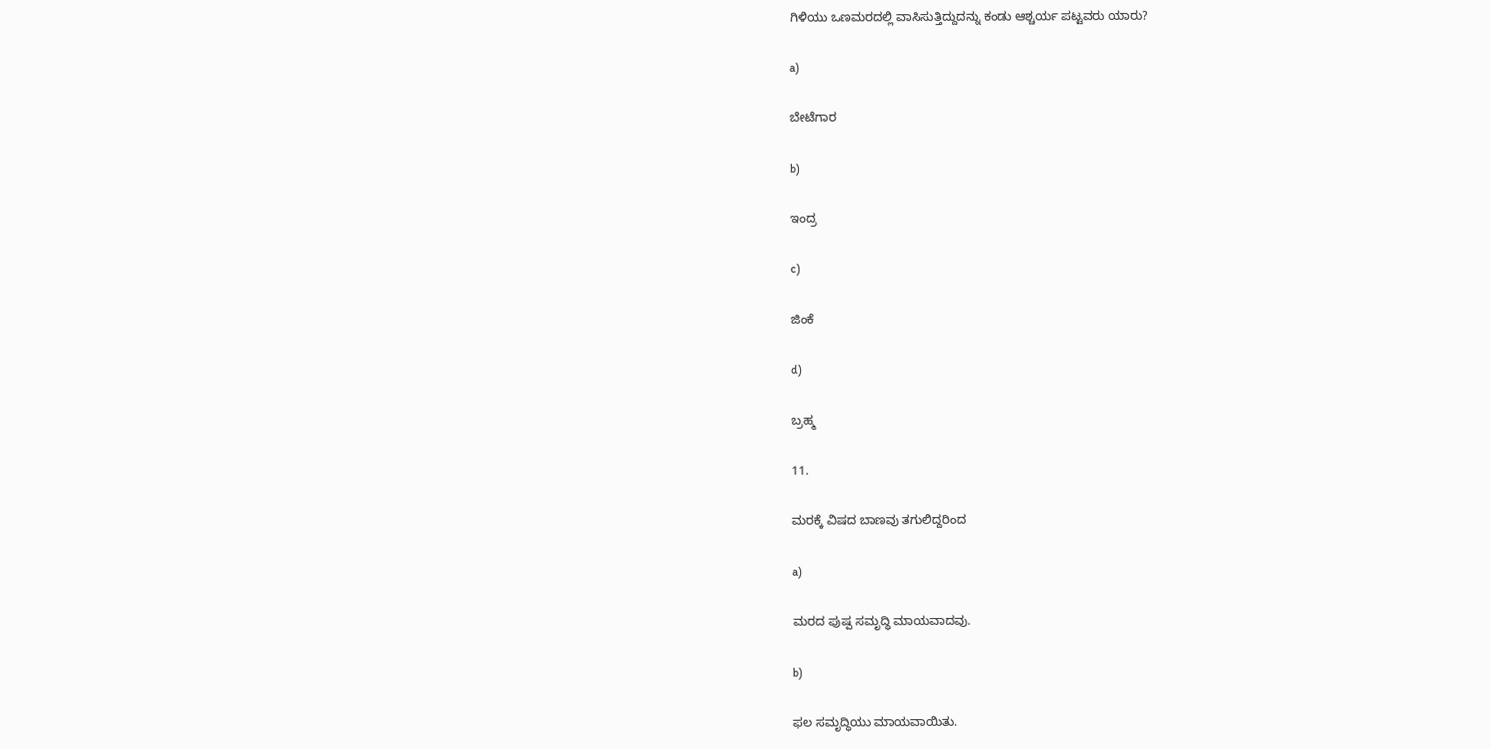ಗಿಳಿಯು ಒಣಮರದಲ್ಲಿ ವಾಸಿಸುತ್ತಿದ್ದುದನ್ನು ಕಂಡು ಆಶ್ಚರ್ಯ ಪಟ್ಟವರು ಯಾರು?

a)

ಬೇಟೆಗಾರ

b)

ಇಂದ್ರ

c)

ಜಿಂಕೆ

d)

ಬ್ರಹ್ಮ

11.

ಮರಕ್ಕೆ ವಿಷದ ಬಾಣವು ತಗುಲಿದ್ದರಿಂದ

a)

ಮರದ ಪುಷ್ಪ ಸಮೃದ್ಧಿ ಮಾಯವಾದವು.

b)

ಫಲ ಸಮೃದ್ಧಿಯು ಮಾಯವಾಯಿತು.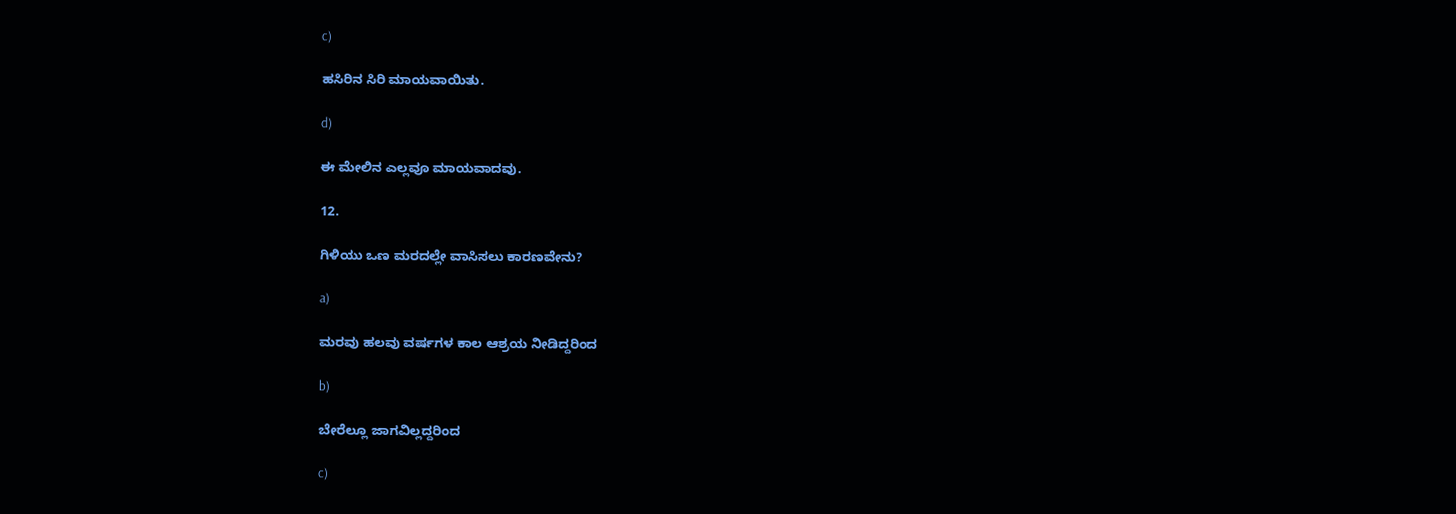c)

ಹಸಿರಿನ ಸಿರಿ ಮಾಯವಾಯಿತು.

d)

ಈ ಮೇಲಿನ ಎಲ್ಲವೂ ಮಾಯವಾದವು.

12.

ಗಿಳಿಯು ಒಣ ಮರದಲ್ಲೇ ವಾಸಿಸಲು ಕಾರಣವೇನು?

a)

ಮರವು ಹಲವು ವರ್ಷಗಳ ಕಾಲ ಆಶ್ರಯ ನೀಡಿದ್ದರಿಂದ

b)

ಬೇರೆಲ್ಲೂ ಜಾಗವಿಲ್ಲದ್ದರಿಂದ

c)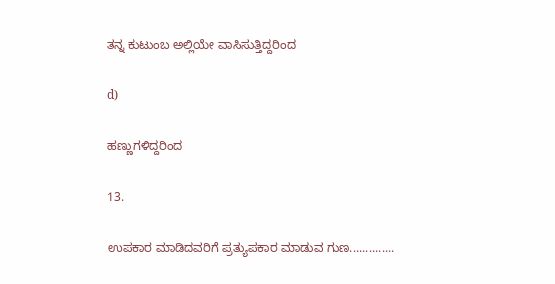ತನ್ನ ಕುಟುಂಬ ಅಲ್ಲಿಯೇ ವಾಸಿಸುತ್ತಿದ್ದರಿಂದ

d)

ಹಣ್ಣುಗಳಿದ್ದರಿಂದ

13.

ಉಪಕಾರ ಮಾಡಿದವರಿಗೆ ಪ್ರತ್ಯುಪಕಾರ ಮಾಡುವ ಗುಣ..............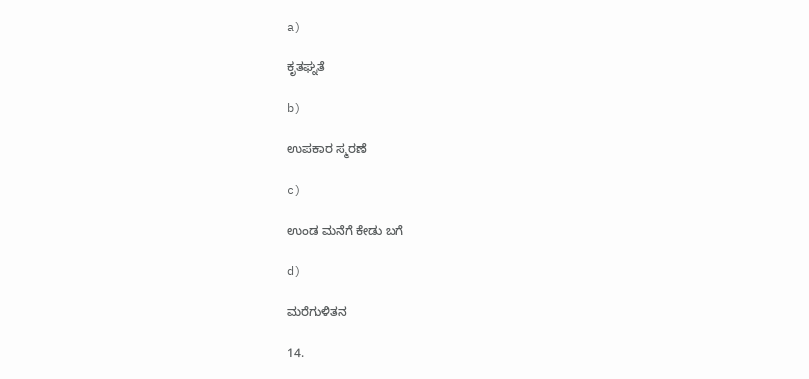a)

ಕೃತಘ್ನತೆ

b)

ಉಪಕಾರ ಸ್ಮರಣೆ

c)

ಉಂಡ ಮನೆಗೆ ಕೇಡು ಬಗೆ

d)

ಮರೆಗುಳಿತನ

14.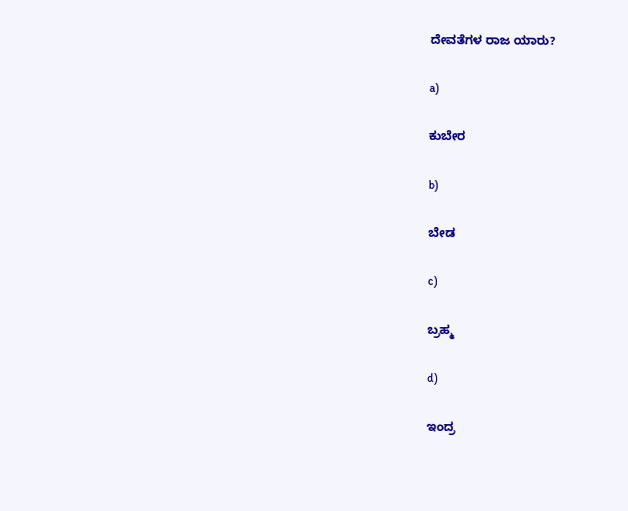ದೇವತೆಗಳ ರಾಜ ಯಾರು?

a)

ಕುಬೇರ

b)

ಬೇಡ

c)

ಬ್ರಹ್ಮ

d)

ಇಂದ್ರ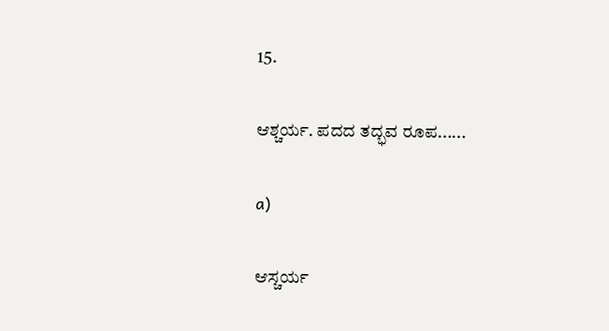15.

ಆಶ್ಚರ್ಯ. ಪದದ ತದ್ಭವ ರೂಪ......

a)

ಆಸ್ಚರ್ಯ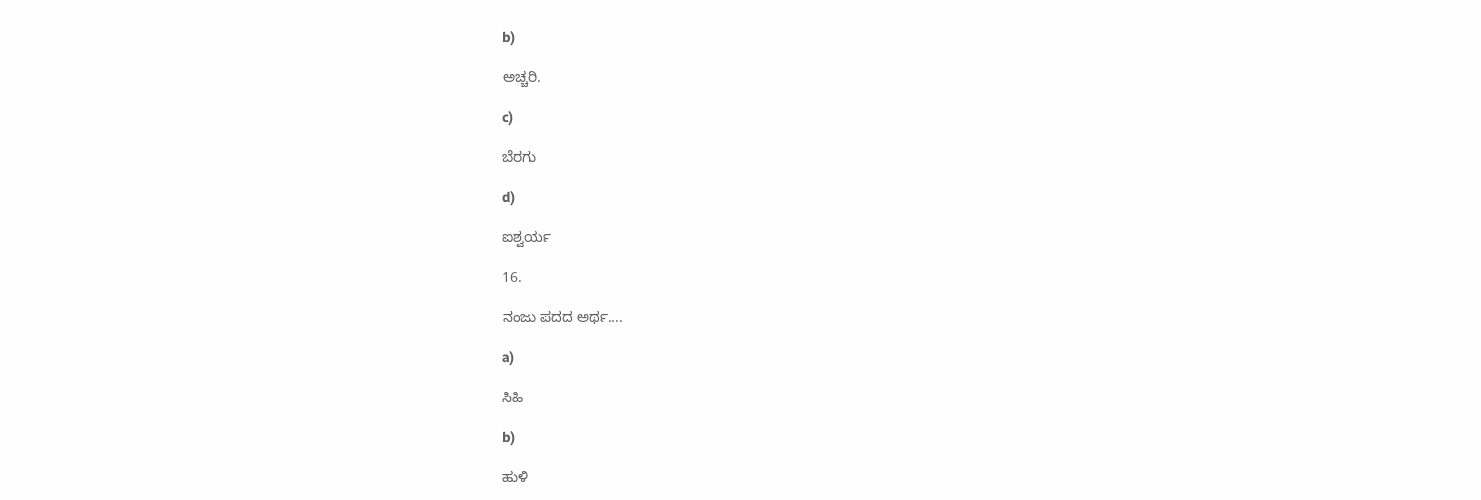b)

ಅಚ್ಚರಿ.

c)

ಬೆರಗು

d)

ಐಶ್ವರ್ಯ

16.

ನಂಜು ಪದದ ಅರ್ಥ....

a)

ಸಿಹಿ

b)

ಹುಳಿ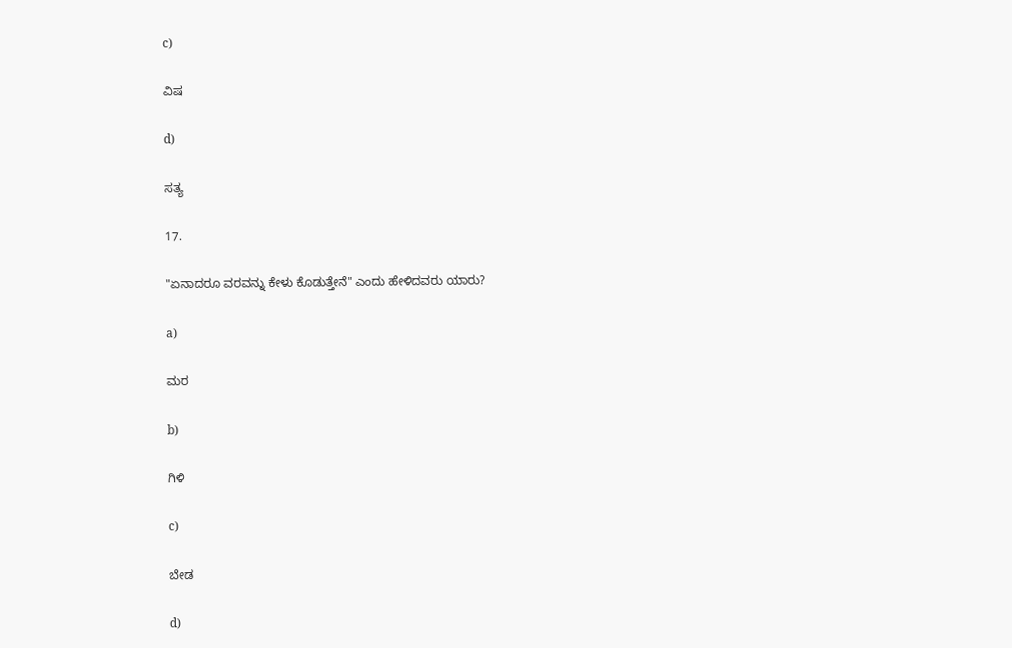c)

ವಿಷ

d)

ಸತ್ಯ

17.

"ಏನಾದರೂ ವರವನ್ನು ಕೇಳು ಕೊಡುತ್ತೇನೆ" ಎಂದು ಹೇಳಿದವರು ಯಾರು?

a)

ಮರ

b)

ಗಿಳಿ

c)

ಬೇಡ

d)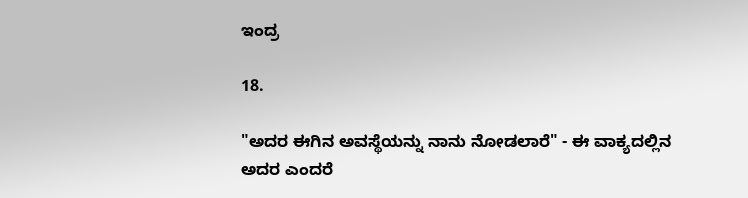ಇಂದ್ರ

18.

"ಅದರ ಈಗಿನ ಅವಸ್ಥೆಯನ್ನು ನಾನು ನೋಡಲಾರೆ" - ಈ ವಾಕ್ಯದಲ್ಲಿನ ಅದರ ಎಂದರೆ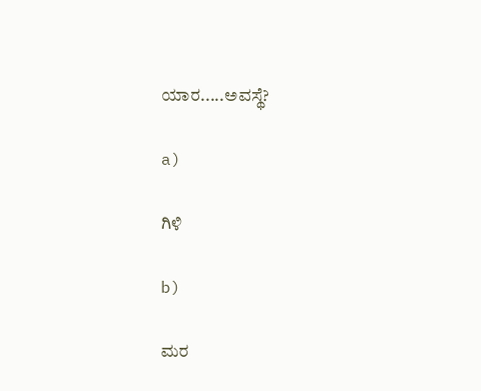ಯಾರ.....ಅವಸ್ಥೆ?

a)

ಗಿಳಿ

b)

ಮರ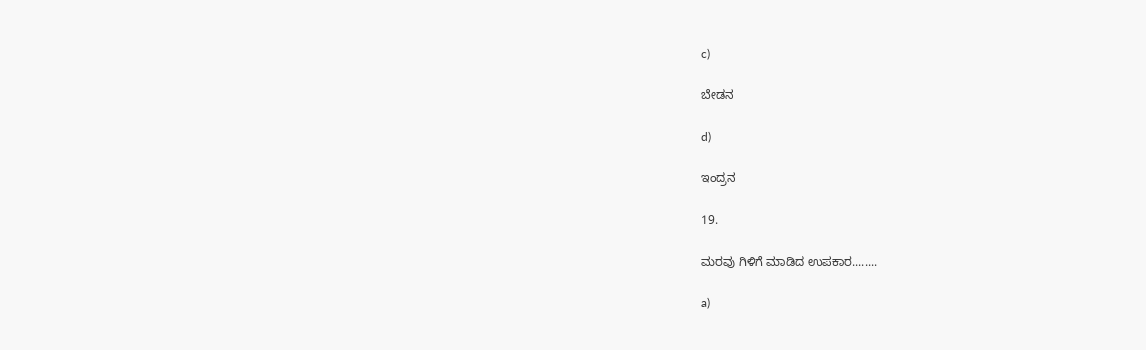c)

ಬೇಡನ

d)

ಇಂದ್ರನ

19.

ಮರವು ಗಿಳಿಗೆ ಮಾಡಿದ ಉಪಕಾರ........

a)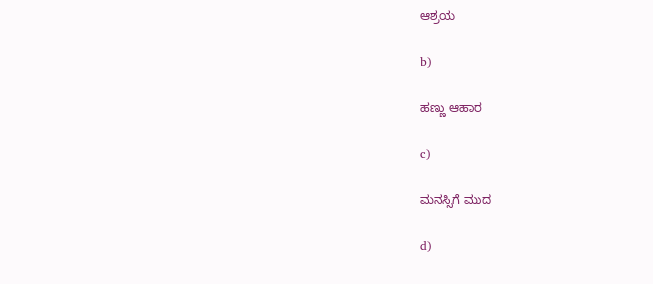ಆಶ್ರಯ

b)

ಹಣ್ಣು ಆಹಾರ

c)

ಮನಸ್ಸಿಗೆ ಮುದ

d)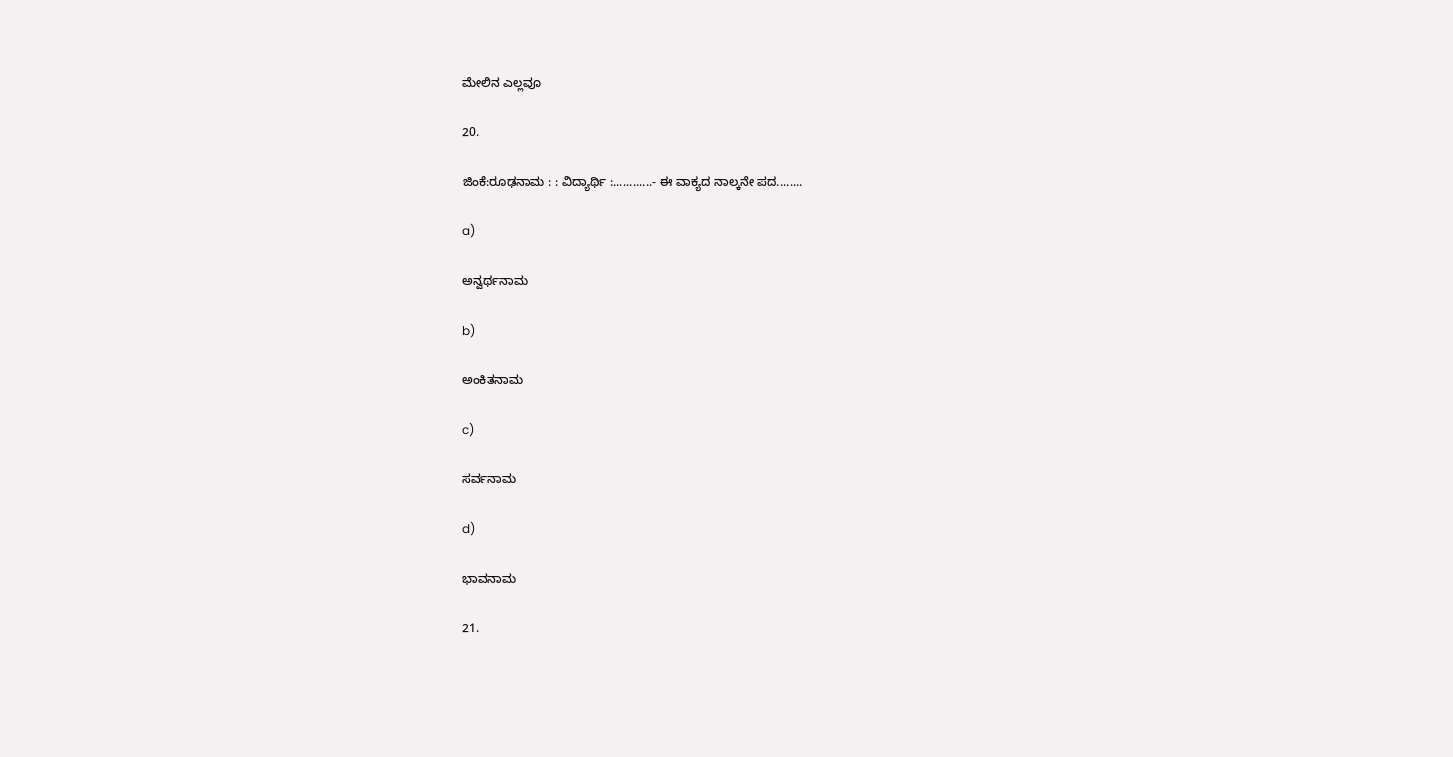ಮೇಲಿನ ಎಲ್ಲವೂ

20.

ಜಿಂಕೆ:ರೂಢನಾಮ : : ವಿದ್ಯಾರ್ಥಿ :............- ಈ ವಾಕ್ಯದ ನಾಲ್ಕನೇ ಪದ........

a)

ಅನ್ವರ್ಥನಾಮ

b)

ಅಂಕಿತನಾಮ

c)

ಸರ್ವನಾಮ

d)

ಭಾವನಾಮ

21.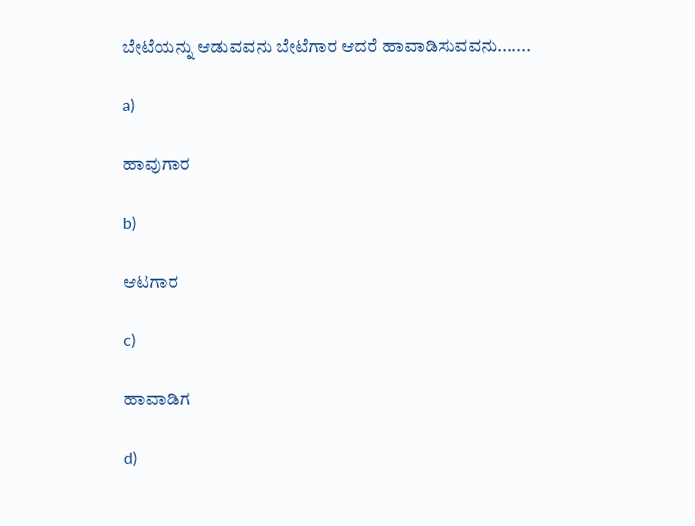ಬೇಟೆಯನ್ನು ಆಡುವವನು ಬೇಟೆಗಾರ ಆದರೆ ಹಾವಾಡಿಸುವವನು.......

a)

ಹಾವುಗಾರ

b)

ಆಟಗಾರ

c)

ಹಾವಾಡಿಗ

d)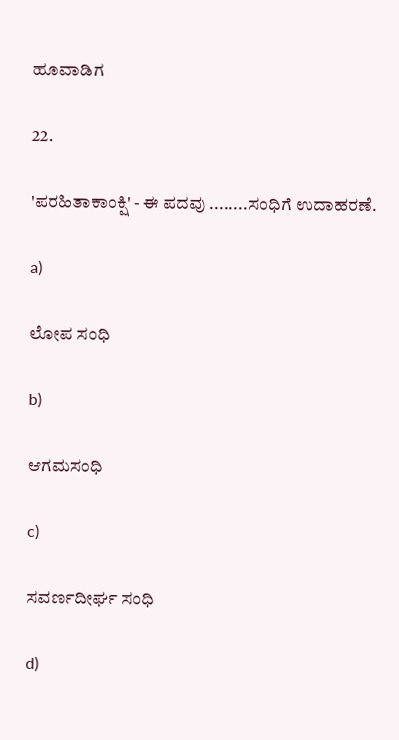ಹೂವಾಡಿಗ

22.

'ಪರಹಿತಾಕಾಂಕ್ಷಿ' - ಈ ಪದವು ........ಸಂಧಿಗೆ ಉದಾಹರಣೆ.

a)

ಲೋಪ ಸಂಧಿ

b)

ಆಗಮಸಂಧಿ

c)

ಸವರ್ಣದೀರ್ಘ ಸಂಧಿ

d)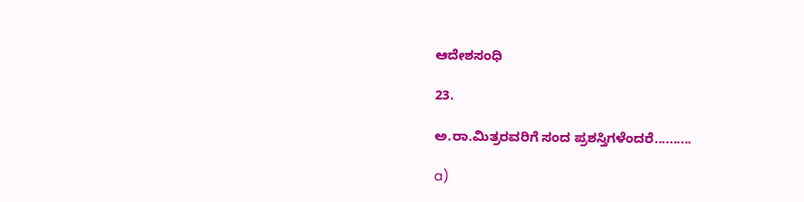ಆದೇಶಸಂಧಿ

23.

ಅ.ರಾ.ಮಿತ್ರರವರಿಗೆ ಸಂದ ಪ್ರಶಸ್ತಿಗಳೆಂದರೆ..........

a)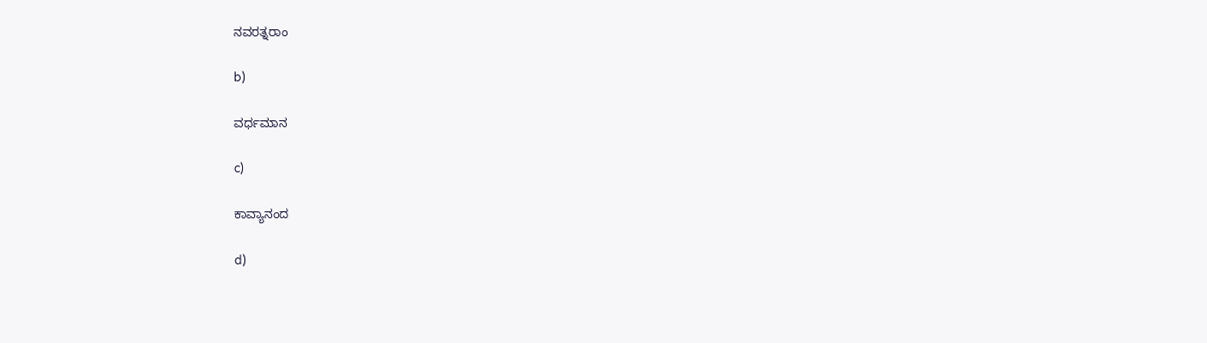ನವರತ್ನರಾಂ

b)

ವರ್ಧಮಾನ

c)

ಕಾವ್ಯಾನಂದ

d)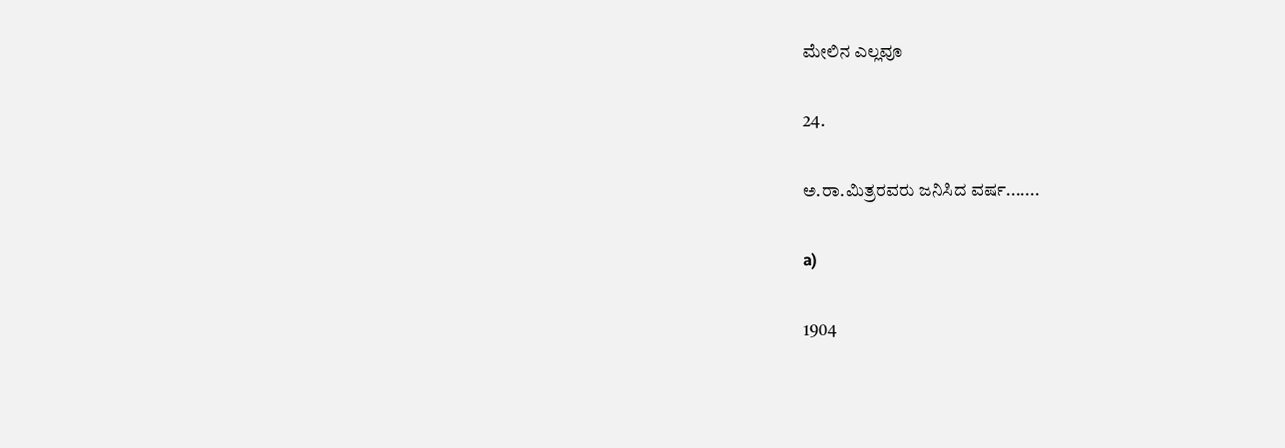ಮೇಲಿನ‌ ಎಲ್ಲವೂ

24.

ಅ.ರಾ.ಮಿತ್ರರವರು ಜನಿಸಿದ ವರ್ಷ.......

a)

1904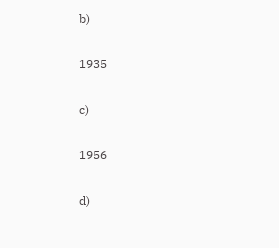b)

1935

c)

1956

d)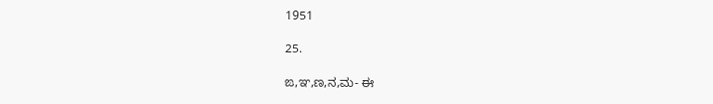1951

25.

ಙ,ಞ,ಣ,ನ,ಮ- ಈ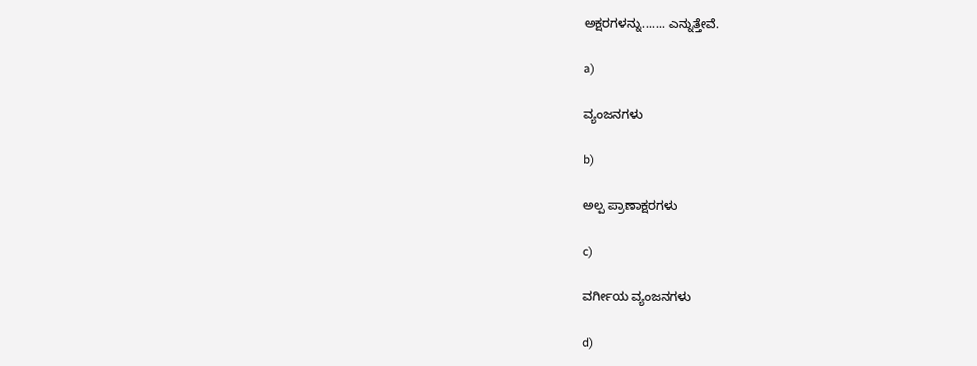ಅಕ್ಷರಗಳನ್ನು....... ಎನ್ನುತ್ತೇವೆ.

a)

ವ್ಯಂಜನಗಳು

b)

ಅಲ್ಪ ಪ್ರಾಣಾಕ್ಷರಗಳು

c)

ವರ್ಗೀಯ ವ್ಯಂಜನಗಳು

d)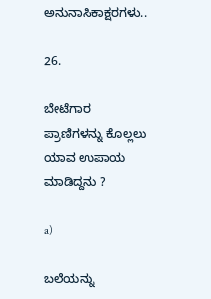ಅನುನಾಸಿಕಾಕ್ಷರಗಳು..

26.

ಬೇಟೆಗಾರ ಪ್ರಾಣಿಗಳನ್ನು ಕೊಲ್ಲಲು ಯಾವ ಉಪಾಯ ಮಾಡಿದ್ದನು ?

a)

ಬಲೆಯನ್ನು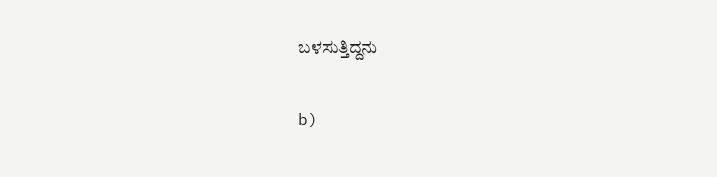ಬಳಸುತ್ತಿದ್ದನು

b)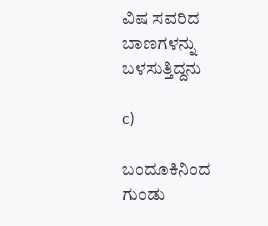ವಿಷ ಸವರಿದ ಬಾಣಗಳನ್ನು ಬಳಸುತ್ತಿದ್ದನು

c)

ಬಂದೂಕಿನಿಂದ ಗುಂಡು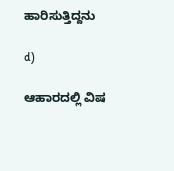ಹಾರಿಸುತ್ತಿದ್ದನು

d)

ಆಹಾರದಲ್ಲಿ ವಿಷ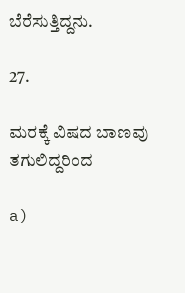ಬೆರೆಸುತ್ತಿದ್ದನು.

27.

ಮರಕ್ಕೆ ವಿಷದ ಬಾಣವು ತಗುಲಿದ್ದರಿಂದ

a)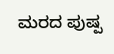ಮರದ ಪುಷ್ಪ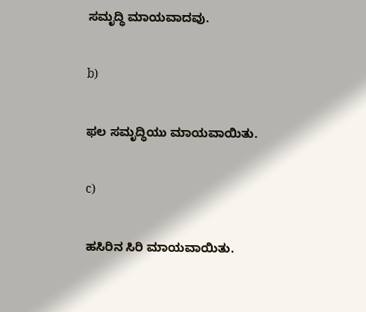ಸಮೃದ್ಧಿ ಮಾಯವಾದವು.

b)

ಫಲ ಸಮೃದ್ಧಿಯು ಮಾಯವಾಯಿತು.

c)

ಹಸಿರಿನ ಸಿರಿ ಮಾಯವಾಯಿತು.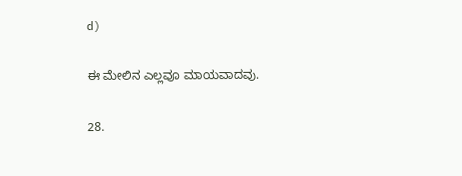d)

ಈ ಮೇಲಿನ ಎಲ್ಲವೂ ಮಾಯವಾದವು.

28.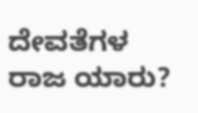ದೇವತೆಗಳ ರಾಜ ಯಾರು?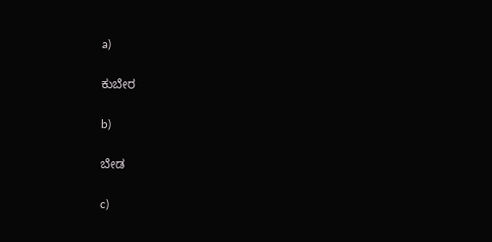a)

ಕುಬೇರ

b)

ಬೇಡ

c)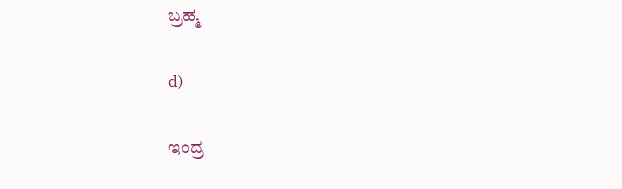ಬ್ರಹ್ಮ

d)

ಇಂದ್ರ